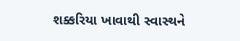શક્કરિયા ખાવાથી સ્વાસ્થને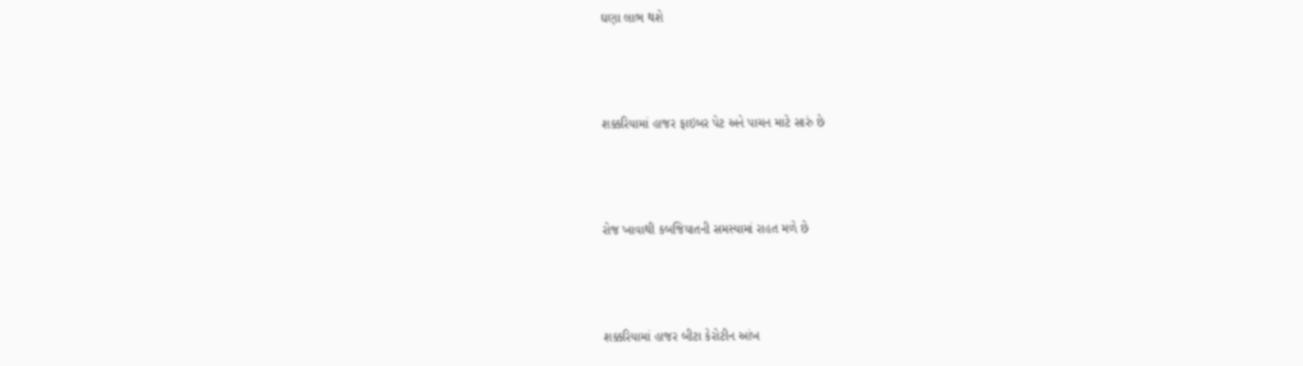ઘણા લાભ થશે



શક્કરિયામાં હાજર ફાઇબર પેટ અને પાચન માટે સારું છે



રોજ ખાવાથી કબજિયાતની સમસ્યામાં રાહત મળે છે



શક્કરિયામાં હાજર બીટા કેરોટીન આંખ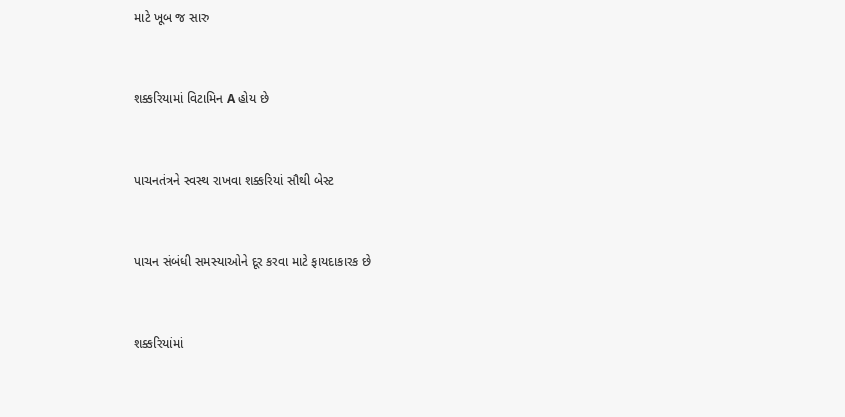માટે ખૂબ જ સારુ



શક્કરિયામાં વિટામિન A હોય છે



પાચનતંત્રને સ્વસ્થ રાખવા શક્કરિયાં સૌથી બેસ્ટ



પાચન સંબંધી સમસ્યાઓને દૂર કરવા માટે ફાયદાકારક છે



શક્કરિયાંમાં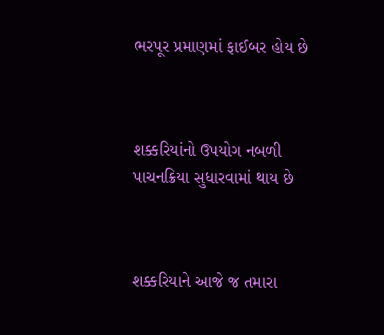ભરપૂર પ્રમાણમાં ફાઈબર હોય છે



શક્કરિયાંનો ઉપયોગ નબળી પાચનક્રિયા સુધારવામાં થાય છે



શક્કરિયાને આજે જ તમારા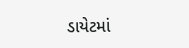ડાયેટમાં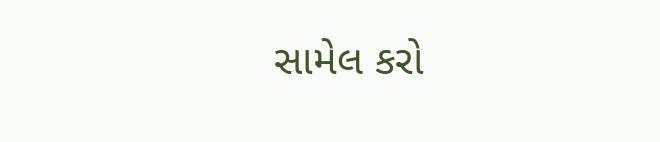સામેલ કરો